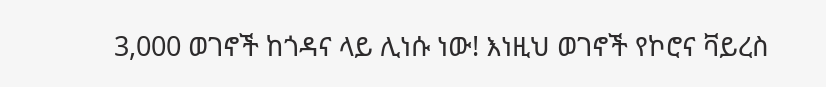3,000 ወገኖች ከጎዳና ላይ ሊነሱ ነው! እነዚህ ወገኖች የኮሮና ቫይረስ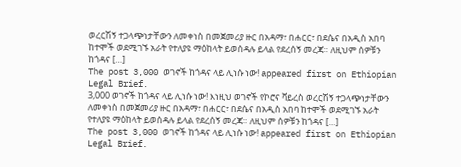ወረርሽኝ ተጋላጭነታቸውን ለመቀነስ በመጀመሪያ ዙር በአዳማ፣ በሐርር፣ በደሴና በአዲስ አበባ ከተሞች ወደሚገኙ አራት የተለያዩ ማዕከላት ይወሰዳሉ ይላል የደረሰኝ መረጃ። ለዚህም ሰዎቹን ከጎዳና […]
The post 3,000 ወገኖች ከጎዳና ላይ ሊነሱ ነው! appeared first on Ethiopian Legal Brief.
3,000 ወገኖች ከጎዳና ላይ ሊነሱ ነው! እነዚህ ወገኖች የኮሮና ቫይረስ ወረርሽኝ ተጋላጭነታቸውን ለመቀነስ በመጀመሪያ ዙር በአዳማ፣ በሐርር፣ በደሴና በአዲስ አበባ ከተሞች ወደሚገኙ አራት የተለያዩ ማዕከላት ይወሰዳሉ ይላል የደረሰኝ መረጃ። ለዚህም ሰዎቹን ከጎዳና […]
The post 3,000 ወገኖች ከጎዳና ላይ ሊነሱ ነው! appeared first on Ethiopian Legal Brief.